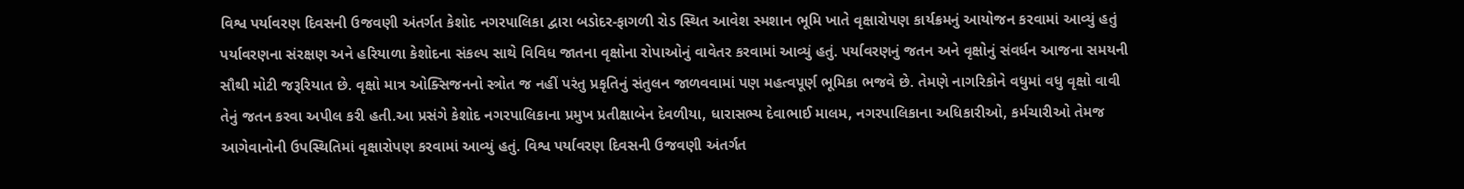વિશ્વ પર્યાવરણ દિવસની ઉજવણી અંતર્ગત કેશોદ નગરપાલિકા દ્વારા બડોદર-ફાગળી રોડ સ્થિત આવેશ સ્મશાન ભૂમિ ખાતે વૃક્ષારોપણ કાર્યક્રમનું આયોજન કરવામાં આવ્યું હતું પર્યાવરણના સંરક્ષણ અને હરિયાળા કેશોદના સંકલ્પ સાથે વિવિધ જાતના વૃક્ષોના રોપાઓનું વાવેતર કરવામાં આવ્યું હતું. પર્યાવરણનું જતન અને વૃક્ષોનું સંવર્ધન આજના સમયની સૌથી મોટી જરૂરિયાત છે. વૃક્ષો માત્ર ઓક્સિજનનો સ્ત્રોત જ નહીં પરંતુ પ્રકૃતિનું સંતુલન જાળવવામાં પણ મહત્વપૂર્ણ ભૂમિકા ભજવે છે. તેમણે નાગરિકોને વધુમાં વધુ વૃક્ષો વાવી તેનું જતન કરવા અપીલ કરી હતી.આ પ્રસંગે કેશોદ નગરપાલિકાના પ્રમુખ પ્રતીક્ષાબેન દેવળીયા, ધારાસભ્ય દેવાભાઈ માલમ, નગરપાલિકાના અધિકારીઓ, કર્મચારીઓ તેમજ આગેવાનોની ઉપસ્થિતિમાં વૃક્ષારોપણ કરવામાં આવ્યું હતું. વિશ્વ પર્યાવરણ દિવસની ઉજવણી અંતર્ગત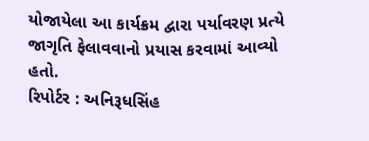યોજાયેલા આ કાર્યક્રમ દ્વારા પર્યાવરણ પ્રત્યે જાગૃતિ ફેલાવવાનો પ્રયાસ કરવામાં આવ્યો હતો.
રિપોર્ટર : અનિરૂધસિંહ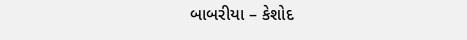બાબરીયા – કેશોદ